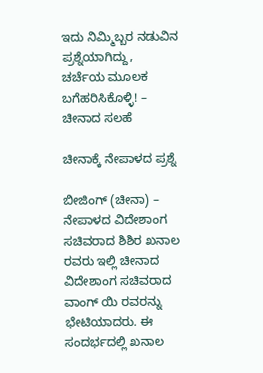ಇದು ನಿಮ್ಮಿಬ್ಬರ ನಡುವಿನ ಪ್ರಶ್ನೆಯಾಗಿದ್ದು, ಚರ್ಚೆಯ ಮೂಲಕ ಬಗೆಹರಿಸಿಕೊಳ್ಳಿ! – ಚೀನಾದ ಸಲಹೆ

ಚೀನಾಕ್ಕೆ ನೇಪಾಳದ ಪ್ರಶ್ನೆ

ಬೀಜಿಂಗ್ (ಚೀನಾ) – ನೇಪಾಳದ ವಿದೇಶಾಂಗ ಸಚಿವರಾದ ಶಿಶಿರ ಖನಾಲ ರವರು ಇಲ್ಲಿ ಚೀನಾದ ವಿದೇಶಾಂಗ ಸಚಿವರಾದ ವಾಂಗ್ ಯಿ ರವರನ್ನು ಭೇಟಿಯಾದರು. ಈ ಸಂದರ್ಭದಲ್ಲಿ ಖನಾಲ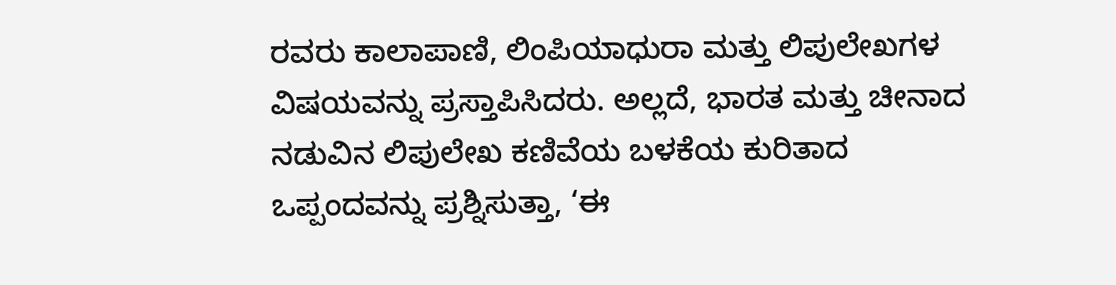ರವರು ಕಾಲಾಪಾಣಿ, ಲಿಂಪಿಯಾಧುರಾ ಮತ್ತು ಲಿಪುಲೇಖಗಳ ವಿಷಯವನ್ನು ಪ್ರಸ್ತಾಪಿಸಿದರು. ಅಲ್ಲದೆ, ಭಾರತ ಮತ್ತು ಚೀನಾದ ನಡುವಿನ ಲಿಪುಲೇಖ ಕಣಿವೆಯ ಬಳಕೆಯ ಕುರಿತಾದ ಒಪ್ಪಂದವನ್ನು ಪ್ರಶ್ನಿಸುತ್ತಾ, ‘ಈ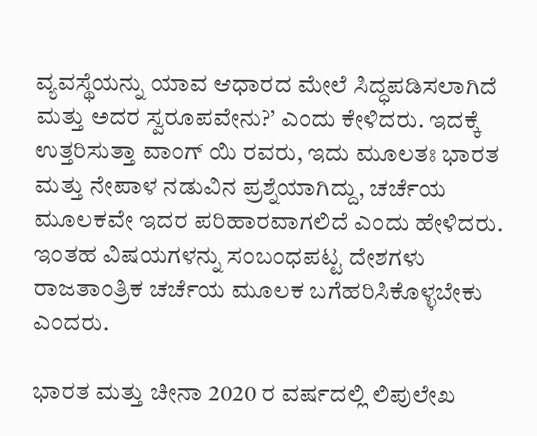ವ್ಯವಸ್ಥೆಯನ್ನು ಯಾವ ಆಧಾರದ ಮೇಲೆ ಸಿದ್ಧಪಡಿಸಲಾಗಿದೆ ಮತ್ತು ಅದರ ಸ್ವರೂಪವೇನು?’ ಎಂದು ಕೇಳಿದರು. ಇದಕ್ಕೆ ಉತ್ತರಿಸುತ್ತಾ ವಾಂಗ್ ಯಿ ರವರು, ಇದು ಮೂಲತಃ ಭಾರತ ಮತ್ತು ನೇಪಾಳ ನಡುವಿನ ಪ್ರಶ್ನೆಯಾಗಿದ್ದು, ಚರ್ಚೆಯ ಮೂಲಕವೇ ಇದರ ಪರಿಹಾರವಾಗಲಿದೆ ಎಂದು ಹೇಳಿದರು. ಇಂತಹ ವಿಷಯಗಳನ್ನು ಸಂಬಂಧಪಟ್ಟ ದೇಶಗಳು ರಾಜತಾಂತ್ರಿಕ ಚರ್ಚೆಯ ಮೂಲಕ ಬಗೆಹರಿಸಿಕೊಳ್ಳಬೇಕು ಎಂದರು.

ಭಾರತ ಮತ್ತು ಚೀನಾ 2020 ರ ವರ್ಷದಲ್ಲಿ ಲಿಪುಲೇಖ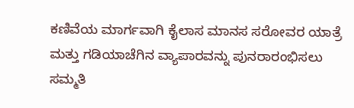ಕಣಿವೆಯ ಮಾರ್ಗವಾಗಿ ಕೈಲಾಸ ಮಾನಸ ಸರೋವರ ಯಾತ್ರೆ ಮತ್ತು ಗಡಿಯಾಚೆಗಿನ ವ್ಯಾಪಾರವನ್ನು ಪುನರಾರಂಭಿಸಲು ಸಮ್ಮತಿ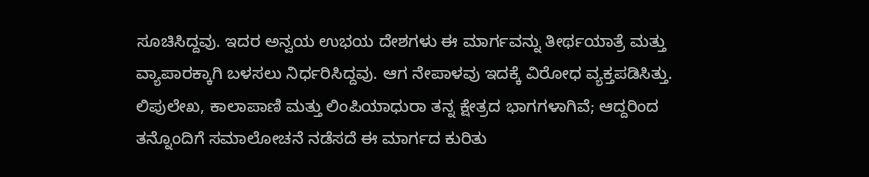ಸೂಚಿಸಿದ್ದವು. ಇದರ ಅನ್ವಯ ಉಭಯ ದೇಶಗಳು ಈ ಮಾರ್ಗವನ್ನು ತೀರ್ಥಯಾತ್ರೆ ಮತ್ತು ವ್ಯಾಪಾರಕ್ಕಾಗಿ ಬಳಸಲು ನಿರ್ಧರಿಸಿದ್ದವು. ಆಗ ನೇಪಾಳವು ಇದಕ್ಕೆ ವಿರೋಧ ವ್ಯಕ್ತಪಡಿಸಿತ್ತು. ಲಿಪುಲೇಖ, ಕಾಲಾಪಾಣಿ ಮತ್ತು ಲಿಂಪಿಯಾಧುರಾ ತನ್ನ ಕ್ಷೇತ್ರದ ಭಾಗಗಳಾಗಿವೆ; ಆದ್ದರಿಂದ ತನ್ನೊಂದಿಗೆ ಸಮಾಲೋಚನೆ ನಡೆಸದೆ ಈ ಮಾರ್ಗದ ಕುರಿತು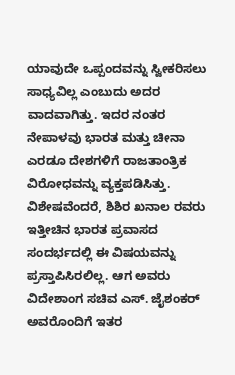ಯಾವುದೇ ಒಪ್ಪಂದವನ್ನು ಸ್ವೀಕರಿಸಲು ಸಾಧ್ಯವಿಲ್ಲ ಎಂಬುದು ಅದರ ವಾದವಾಗಿತ್ತು. ಇದರ ನಂತರ ನೇಪಾಳವು ಭಾರತ ಮತ್ತು ಚೀನಾ ಎರಡೂ ದೇಶಗಳಿಗೆ ರಾಜತಾಂತ್ರಿಕ ವಿರೋಧವನ್ನು ವ್ಯಕ್ತಪಡಿಸಿತ್ತು.
ವಿಶೇಷವೆಂದರೆ, ಶಿಶಿರ ಖನಾಲ ರವರು ಇತ್ತೀಚಿನ ಭಾರತ ಪ್ರವಾಸದ ಸಂದರ್ಭದಲ್ಲಿ ಈ ವಿಷಯವನ್ನು ಪ್ರಸ್ತಾಪಿಸಿರಲಿಲ್ಲ. ಆಗ ಅವರು ವಿದೇಶಾಂಗ ಸಚಿವ ಎಸ್. ಜೈಶಂಕರ್ ಅವರೊಂದಿಗೆ ಇತರ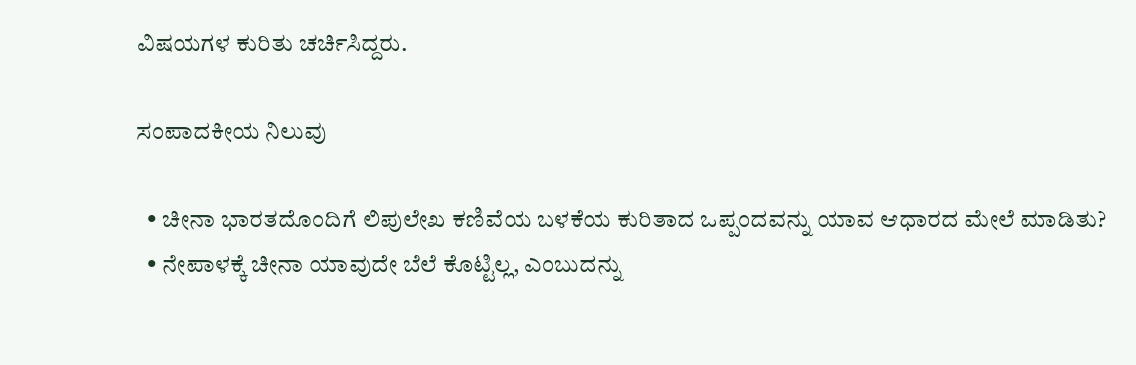ವಿಷಯಗಳ ಕುರಿತು ಚರ್ಚಿಸಿದ್ದರು.

ಸಂಪಾದಕೀಯ ನಿಲುವು

  • ಚೀನಾ ಭಾರತದೊಂದಿಗೆ ಲಿಪುಲೇಖ ಕಣಿವೆಯ ಬಳಕೆಯ ಕುರಿತಾದ ಒಪ್ಪಂದವನ್ನು ಯಾವ ಆಧಾರದ ಮೇಲೆ ಮಾಡಿತು?
  • ನೇಪಾಳಕ್ಕೆ ಚೀನಾ ಯಾವುದೇ ಬೆಲೆ ಕೊಟ್ಟಿಲ್ಲ, ಎಂಬುದನ್ನು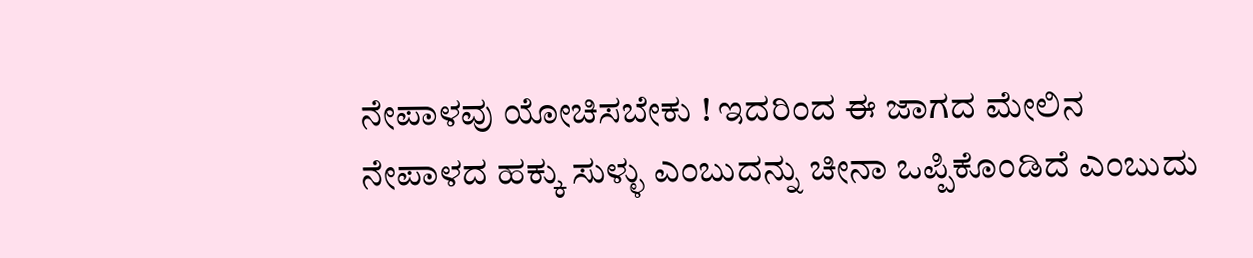ನೇಪಾಳವು ಯೋಚಿಸಬೇಕು ! ಇದರಿಂದ ಈ ಜಾಗದ ಮೇಲಿನ ನೇಪಾಳದ ಹಕ್ಕು ಸುಳ್ಳು ಎಂಬುದನ್ನು ಚೀನಾ ಒಪ್ಪಿಕೊಂಡಿದೆ ಎಂಬುದು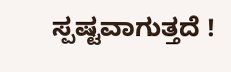ಸ್ಪಷ್ಟವಾಗುತ್ತದೆ !